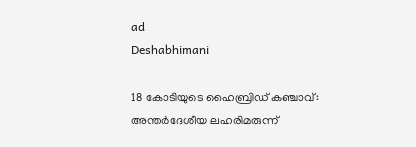ad
Deshabhimani

18 കോടിയുടെ ഹൈബ്രിഡ്‌ കഞ്ചാവ്‌: അന്തർദേശീയ ലഹരിമരുന്ന്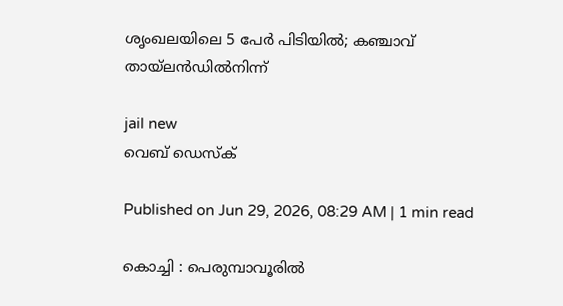ശൃംഖലയിലെ 5 പേർ പിടിയിൽ; കഞ്ചാവ്‌ തായ്‌ലൻഡിൽനിന്ന്‌

jail new
വെബ് ഡെസ്ക്

Published on Jun 29, 2026, 08:29 AM | 1 min read

കൊച്ചി : പെരുമ്പാവൂരിൽ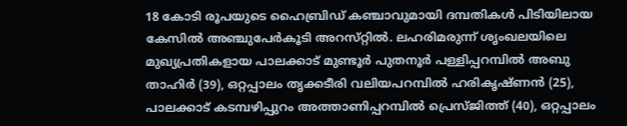18 കോടി രൂപയുടെ ഹൈബ്രിഡ് കഞ്ചാവുമായി ദമ്പതികൾ പിടിയിലായ കേസിൽ അഞ്ചുപേർകൂടി അറസ്‌റ്റിൽ. ലഹരിമരുന്ന് ശൃംഖലയിലെ മുഖ്യപ്രതികളായ പാലക്കാട് മുണ്ടൂർ പുതനൂർ പള്ളിപ്പറമ്പിൽ അബു താഹിർ (39), ഒറ്റപ്പാലം തൃക്കടീരി വലിയപറമ്പിൽ ഹരികൃഷ്ണൻ (25), പാലക്കാട് കടമ്പഴിപ്പുറം അത്താണിപ്പറമ്പിൽ പ്രെസ്ജിത്ത് (40), ഒറ്റപ്പാലം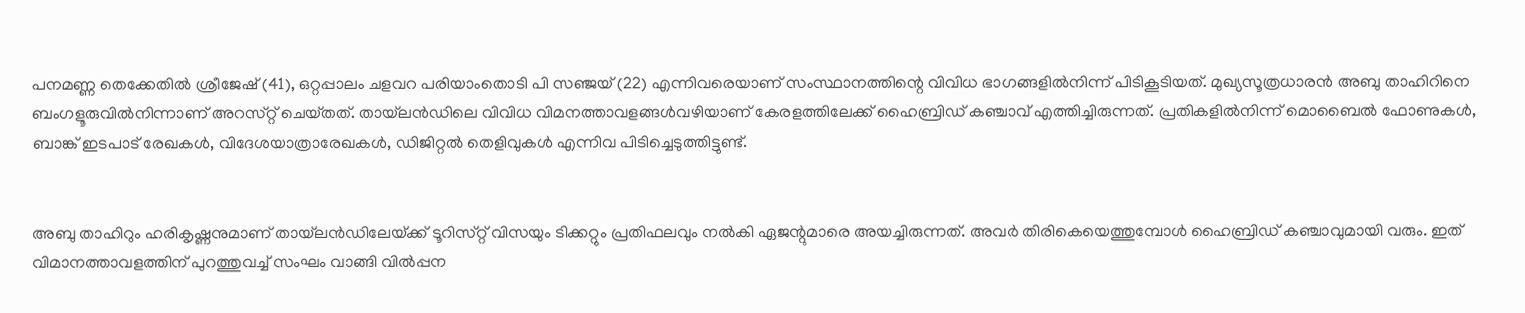പനമണ്ണ തെക്കേതിൽ ശ്രീജേഷ് (41), ഒറ്റപ്പാലം ചളവറ പരിയാംതൊടി പി സഞ്ജയ് (22) എന്നിവരെയാണ് സംസ്ഥാനത്തിന്റെ വിവിധ ഭാഗങ്ങളിൽനിന്ന്‌ പിടികൂടിയത്. മുഖ്യസൂത്രധാരൻ അബു താഹിറിനെ ബംഗളൂരുവിൽനിന്നാണ് അറസ്‌റ്റ്‌ ചെയ്‌തത്‌. തായ്‌ലൻഡിലെ വിവിധ വിമനത്താവളങ്ങൾവഴിയാണ്‌ കേരളത്തിലേക്ക് ഹൈബ്രിഡ് കഞ്ചാവ് എത്തിച്ചിരുന്നത്‌. പ്രതികളിൽനിന്ന് മൊബൈൽ ഫോണുകൾ, ബാങ്ക് ഇടപാട്‌ രേഖകൾ, വിദേശയാത്രാരേഖകൾ, ഡിജിറ്റൽ തെളിവുകൾ എന്നിവ പിടിച്ചെടുത്തിട്ടുണ്ട്.


അബു താഹിറും ഹരികൃഷ്ണനുമാണ്‌ തായ്‌ലൻഡിലേയ്‌ക്ക്‌ ടൂറിസ്‌റ്റ്‌ വിസയും ടിക്കറ്റും പ്രതിഫലവും നൽകി ഏജന്റുമാരെ അയച്ചിരുന്നത്‌. അവർ തിരികെയെത്തുമ്പോൾ ഹൈബ്രിഡ് കഞ്ചാവുമായി വരും. ഇത് വിമാനത്താവളത്തിന്‌ പുറത്തുവച്ച് സംഘം വാങ്ങി വിൽപ്പന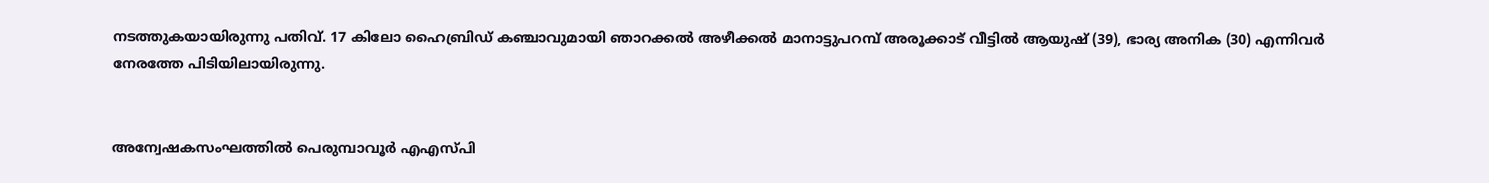നടത്തുകയായിരുന്നു പതിവ്‌. 17 കിലോ ഹൈബ്രിഡ് കഞ്ചാവുമായി ഞാറക്കൽ അഴീക്കൽ മാനാട്ടുപറമ്പ് അരൂക്കാട് വീട്ടിൽ ആയുഷ് (39), ഭാര്യ അനിക (30) എന്നിവർ നേരത്തേ പിടിയിലായിരുന്നു.


അന്വേഷകസംഘത്തിൽ പെരുമ്പാവൂർ എഎസ്‌പി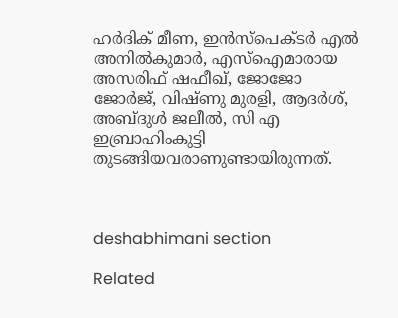ഹർദിക് മീണ, ഇൻസ്പെക്ടർ എൽ അനിൽകുമാർ, എസ്ഐമാരായ അസരിഫ് ഷഫീഖ്, ജോജോ ജോർജ്, വിഷ്ണു മുരളി, ആദർശ്, അബ്ദുൾ ജലീൽ, സി എ ഇബ്രാഹിംകുട്ടി തുടങ്ങിയവരാണുണ്ടായിരുന്നത്‌.



deshabhimani section

Related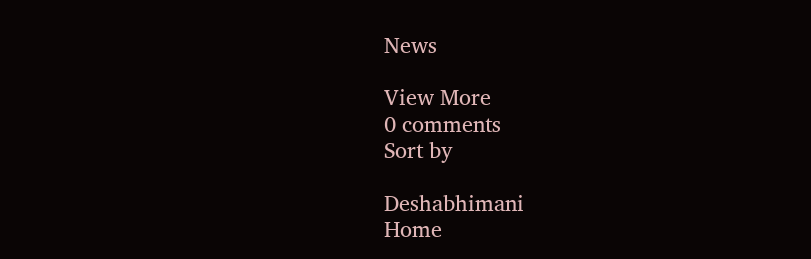News

View More
0 comments
Sort by

Deshabhimani
Home